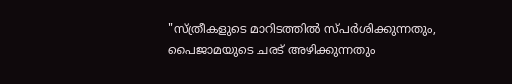"സ്ത്രീകളുടെ മാറിടത്തിൽ സ്പർശിക്കുന്നതും, പൈജാമയുടെ ചരട് അഴിക്കുന്നതും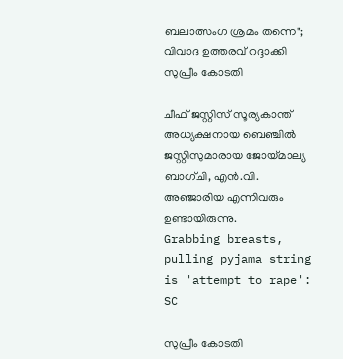ബലാത്സംഗ ശ്രമം തന്നെ"; വിവാദ ഉത്തരവ് റദ്ദാക്കി സുപ്രീം കോടതി

ചീഫ് ജസ്റ്റിസ് സൂര്യകാന്ത് അധ്യക്ഷനായ ബെഞ്ചിൽ ജസ്റ്റിസുമാരായ ജോയ്മാല്യ ബാഗ്ചി, എൻ.വി. അഞ്ജാരിയ എന്നിവരും ഉണ്ടായിരുന്നു.
Grabbing breasts, pulling pyjama string is 'attempt to rape': SC

സുപ്രീം കോടതി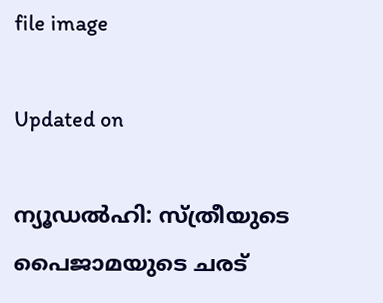file image

Updated on

ന്യൂഡൽഹി: സ്ത്രീയുടെ പൈജാമയുടെ ചരട്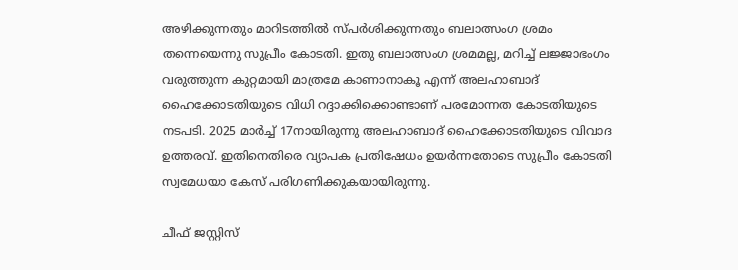അഴിക്കുന്നതും മാറിടത്തിൽ സ്പർശിക്കുന്നതും ബലാത്സംഗ ശ്രമം തന്നെയെന്നു സുപ്രീം കോടതി. ഇതു ബലാത്സംഗ ശ്രമമല്ല, മറിച്ച് ലജ്ജാഭംഗം വരുത്തുന്ന കുറ്റമായി മാത്രമേ കാണാനാകൂ എന്ന് അലഹാബാദ് ഹൈക്കോടതിയുടെ വിധി റദ്ദാക്കിക്കൊണ്ടാണ് പരമോന്നത കോടതിയുടെ നടപടി. 2025 മാർച്ച് 17നായിരുന്നു അലഹാബാദ് ഹൈക്കോടതിയുടെ വിവാദ ഉത്തരവ്. ഇതിനെതിരെ വ്യാപക പ്രതിഷേധം ഉയർന്നതോടെ സുപ്രീം കോടതി സ്വമേധയാ കേസ് പരിഗണിക്കുകയായിരുന്നു.

ചീഫ് ജസ്റ്റിസ്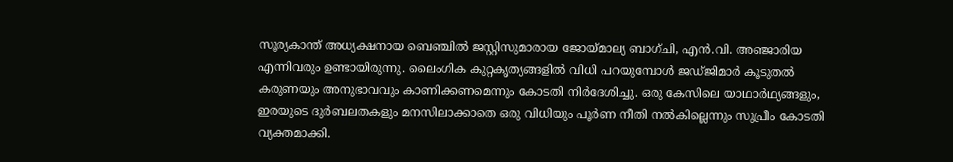സൂര്യകാന്ത് അധ്യക്ഷനായ ബെഞ്ചിൽ ജസ്റ്റിസുമാരായ ജോയ്മാല്യ ബാഗ്ചി, എൻ.വി. അഞ്ജാരിയ എന്നിവരും ഉണ്ടായിരുന്നു. ലൈംഗിക കുറ്റകൃത്യങ്ങളിൽ വിധി പറയുമ്പോൾ ജഡ്ജിമാർ കൂടുതൽ കരുണയും അനുഭാവവും കാണിക്കണമെന്നും കോടതി നിർദേശിച്ചു. ഒരു കേസിലെ യാഥാർഥ്യങ്ങളും, ഇരയുടെ ദുർബലതകളും മനസിലാക്കാതെ ഒരു വിധിയും പൂർണ നീതി നൽകില്ലെന്നും സുപ്രീം കോടതി വ്യക്തമാക്കി.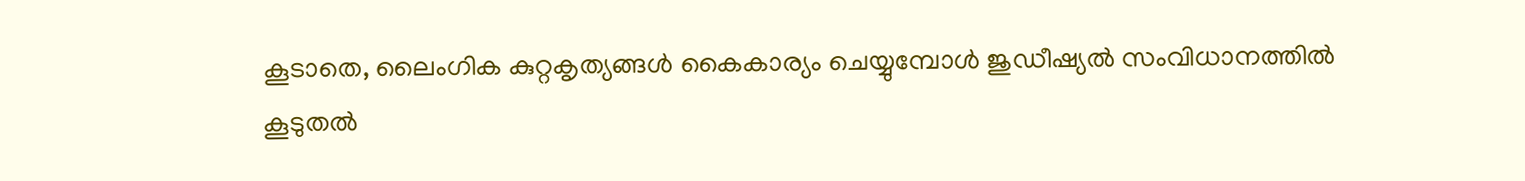കൂടാതെ, ലൈംഗിക കുറ്റകൃത്യങ്ങൾ കൈകാര്യം ചെയ്യുമ്പോൾ ജുഡീഷ്യൽ സംവിധാനത്തിൽ കൂടുതൽ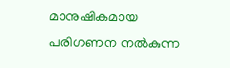മാനുഷികമായ പരിഗണന നൽകുന്ന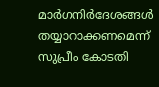മാർഗനിർദേശങ്ങൾ തയ്യാറാക്കണമെന്ന് സുപ്രീം കോടതി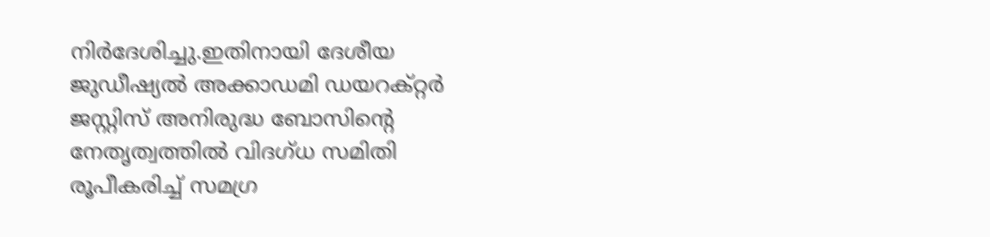നിർദേശിച്ചു.ഇതിനായി ദേശീയ ജുഡീഷ്യൽ അക്കാഡമി ഡയറക്റ്റർ ജസ്റ്റിസ് അനിരുദ്ധ ബോസിന്‍റെ നേതൃത്വത്തിൽ വിദഗ്ധ സമിതി രൂപീകരിച്ച് സമഗ്ര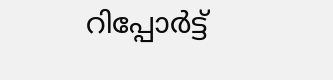റിപ്പോർട്ട്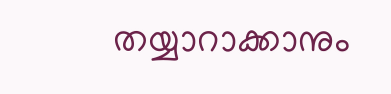തയ്യാറാക്കാനും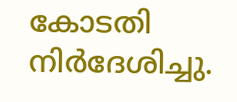കോടതി നിർദേശിച്ചു.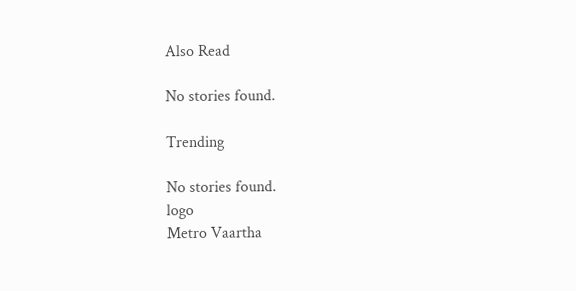Also Read

No stories found.

Trending

No stories found.
logo
Metro Vaartha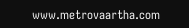www.metrovaartha.com